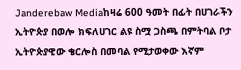Janderebaw Mediaከዛሬ 600 ዓመት በፊት በሀገራችን ኢትዮጵያ በወሎ ክፍለሀገር ልዩ ስሟ ጋስጫ በምትባል ቦታ ኢትዮጵያዊው ቄርሎስ በመባል የሚታወቀው እኛም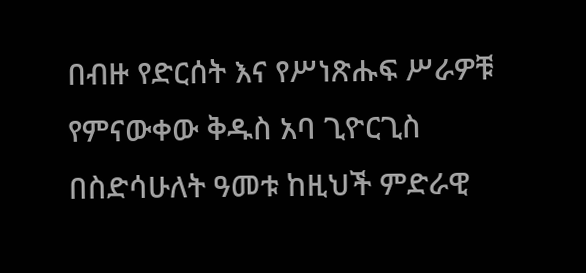በብዙ የድርሰት እና የሥነጽሑፍ ሥራዎቹ የምናውቀው ቅዱስ አባ ጊዮርጊስ በስድሳሁለት ዓመቱ ከዚህች ምድራዊ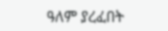ዓለም ያረፈበት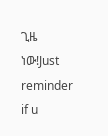ጊዜ ነው!Just reminder if u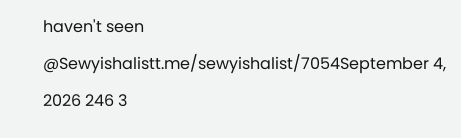haven't seen @Sewyishalistt.me/sewyishalist/7054September 4, 2026 246 3